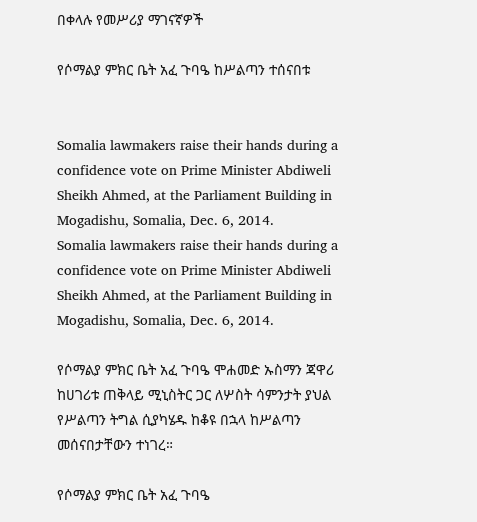በቀላሉ የመሥሪያ ማገናኛዎች

የሶማልያ ምክር ቤት አፈ ጉባዔ ከሥልጣን ተሰናበቱ


Somalia lawmakers raise their hands during a confidence vote on Prime Minister Abdiweli Sheikh Ahmed, at the Parliament Building in Mogadishu, Somalia, Dec. 6, 2014.
Somalia lawmakers raise their hands during a confidence vote on Prime Minister Abdiweli Sheikh Ahmed, at the Parliament Building in Mogadishu, Somalia, Dec. 6, 2014.

የሶማልያ ምክር ቤት አፈ ጉባዔ ሞሐመድ ኡስማን ጃዋሪ ከሀገሪቱ ጠቅላይ ሚኒስትር ጋር ለሦስት ሳምንታት ያህል የሥልጣን ትግል ሲያካሄዱ ከቆዩ በኋላ ከሥልጣን መሰናበታቸውን ተነገረ።

የሶማልያ ምክር ቤት አፈ ጉባዔ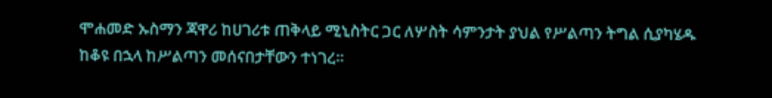ሞሐመድ ኡስማን ጃዋሪ ከሀገሪቱ ጠቅላይ ሚኒስትር ጋር ለሦስት ሳምንታት ያህል የሥልጣን ትግል ሲያካሄዱ ከቆዩ በኋላ ከሥልጣን መሰናበታቸውን ተነገረ።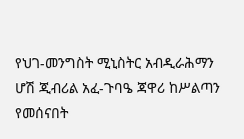የህገ-መንግስት ሚኒስትር አብዲራሕማን ሆሽ ጂብሪል አፈ-ጉባዔ ጃዋሪ ከሥልጣን የመሰናበት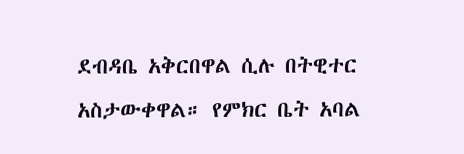ደብዳቤ አቅርበዋል ሲሉ በትዊተር አስታውቀዋል። የምክር ቤት አባል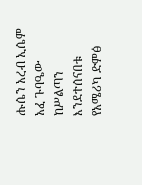ሑሴን አረብ ኢሴም አፈ ጉባዔው ከሥልጣን እንደተሰናበቱ የአሜሪካ ድምፅ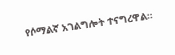የሶማልኛ አገልግሎት ተናግረዋል።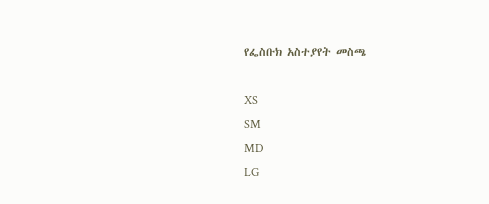የፌስቡክ አስተያየት መስጫ

XS
SM
MD
LG